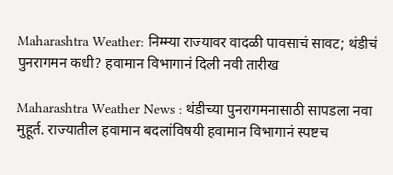Maharashtra Weather: निम्म्या राज्यावर वादळी पावसाचं सावट; थंडीचं पुनरागमन कधी? हवामान विभागानं दिली नवी तारीख

Maharashtra Weather News : थंडीच्या पुनरागमनासाठी सापडला नवा मुहूर्त. राज्यातील हवामान बदलांविषयी हवामान विभागानं स्पष्टच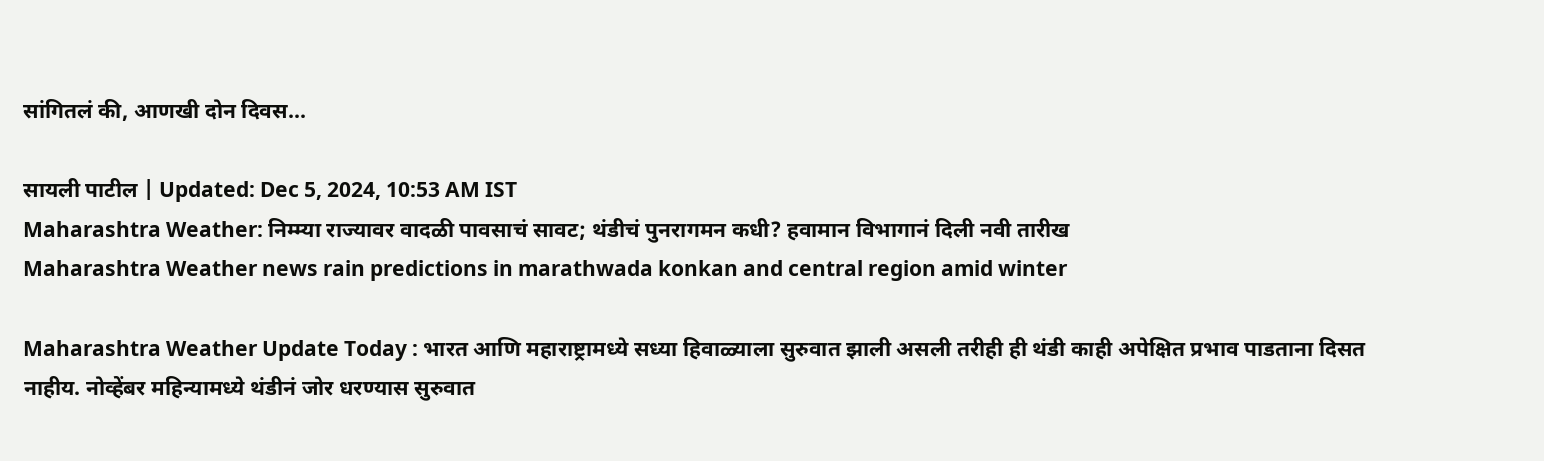सांगितलं की, आणखी दोन दिवस...

सायली पाटील | Updated: Dec 5, 2024, 10:53 AM IST
Maharashtra Weather: निम्म्या राज्यावर वादळी पावसाचं सावट; थंडीचं पुनरागमन कधी? हवामान विभागानं दिली नवी तारीख
Maharashtra Weather news rain predictions in marathwada konkan and central region amid winter

Maharashtra Weather Update Today : भारत आणि महाराष्ट्रामध्ये सध्या हिवाळ्याला सुरुवात झाली असली तरीही ही थंडी काही अपेक्षित प्रभाव पाडताना दिसत नाहीय. नोव्हेंबर महिन्यामध्ये थंडीनं जोर धरण्यास सुरुवात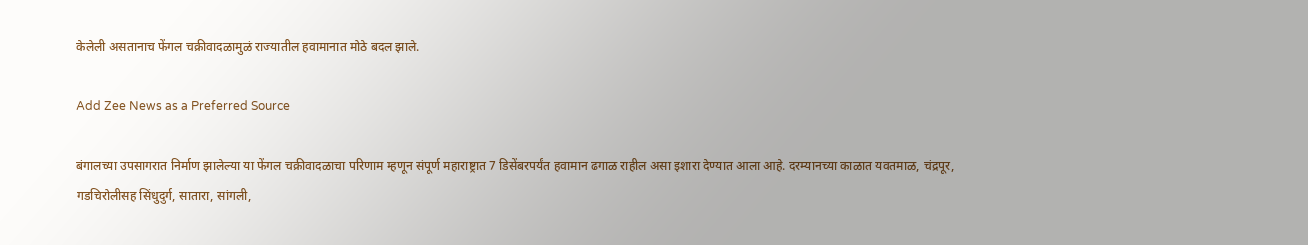केलेली असतानाच फेंगल चक्रीवादळामुळं राज्यातील हवामानात मोठे बदल झाले.

Add Zee News as a Preferred Source

बंगालच्या उपसागरात निर्माण झालेल्या या फेंगल चक्रीवादळाचा परिणाम म्हणून संपूर्ण महाराष्ट्रात 7 डिसेंबरपर्यंत हवामान ढगाळ राहील असा इशारा देण्यात आला आहे. दरम्यानच्या काळात यवतमाळ, चंद्रपूर, गडचिरोलीसह सिंधुदुर्ग, सातारा, सांगली,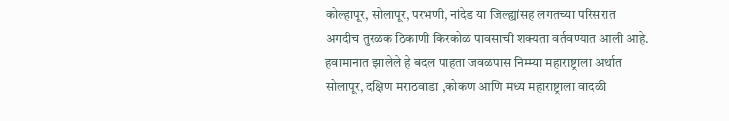कोल्हापूर, सोलापूर, परभणी, नांदेड या जिल्ह्यांसह लगतच्या परिसरात अगदीच तुरळक ठिकाणी किरकोळ पावसाची शक्यता वर्तवण्यात आली आहे. हवामानात झालेले हे बदल पाहता जवळपास निम्म्या महाराष्ट्राला अर्थात सोलापूर, दक्षिण मराठवाडा ,कोकण आणि मध्य महाराष्ट्राला वादळी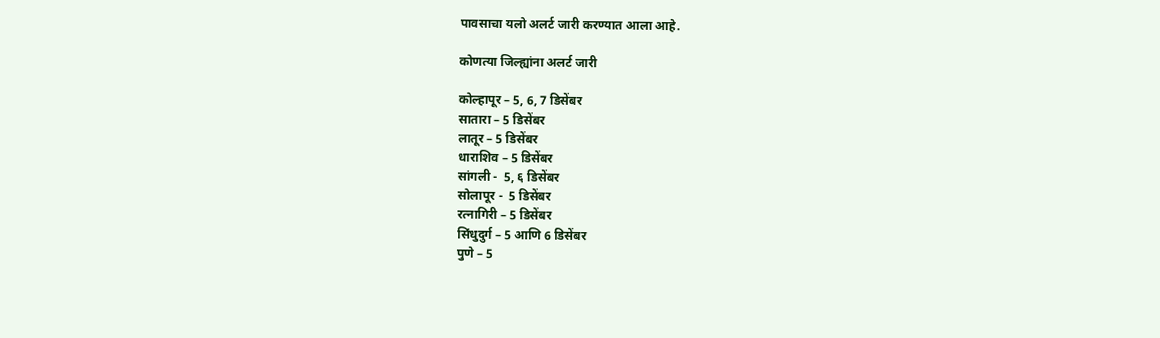पावसाचा यलो अलर्ट जारी करण्यात आला आहे.

कोणत्या जिल्ह्यांना अलर्ट जारी

कोल्हापूर – 5, 6, 7 डिसेंबर
सातारा – 5 डिसेंबर
लातूर – 5 डिसेंबर
धाराशिव – 5 डिसेंबर
सांगली -  5, ६ डिसेंबर
सोलापूर -  5 डिसेंबर
रत्नागिरी – 5 डिसेंबर
सिंधुदुर्ग – 5 आणि 6 डिसेंबर
पुणे – 5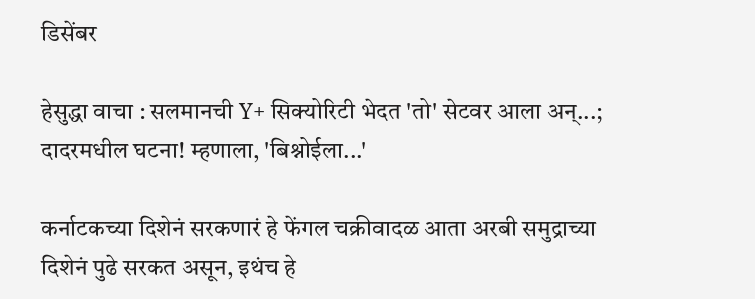डिसेंबर

हेसुद्धा वाचा : सलमानची Y+ सिक्योरिटी भेदत 'तो' सेटवर आला अन्...; दादरमधील घटना! म्हणाला, 'बिश्नोईला...'

कर्नाटकच्या दिशेनं सरकणारं हे फेंगल चक्रीवादळ आता अरबी समुद्राच्या दिशेनं पुढे सरकत असून, इथंच हे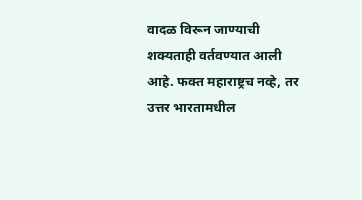वादळ विरून जाण्याची शक्यताही वर्तवण्यात आली आहे. फक्त महाराष्ट्रच नव्हे, तर उत्तर भारतामधील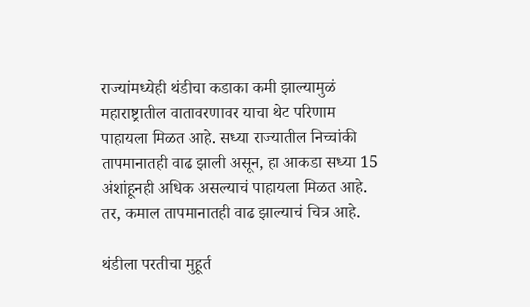राज्यांमध्येही थंडीचा कडाका कमी झाल्यामुळं महाराष्ट्रातील वातावरणावर याचा थेट परिणाम पाहायला मिळत आहे. सध्या राज्यातील निच्चांकी तापमानातही वाढ झाली असून, हा आकडा सध्या 15 अंशांहूनही अधिक असल्याचं पाहायला मिळत आहे. तर, कमाल तापमानातही वाढ झाल्याचं चित्र आहे.

थंडीला परतीचा मुहूर्त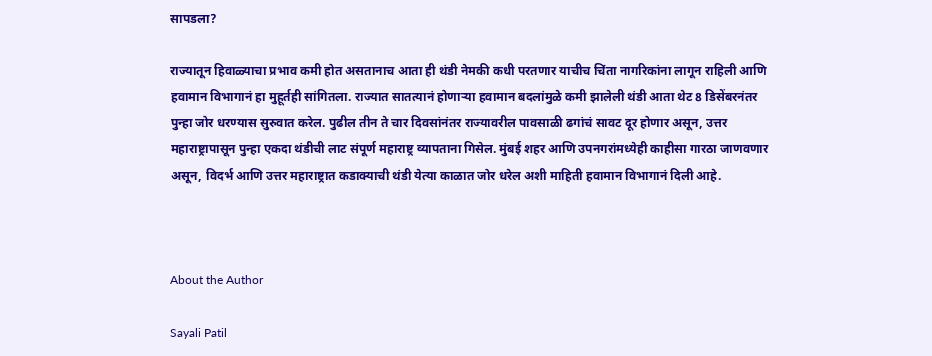सापडला?

राज्यातून हिवाळ्याचा प्रभाव कमी होत असतानाच आता ही थंडी नेमकी कधी परतणार याचीच चिंता नागरिकांना लागून राहिली आणि हवामान विभागानं हा मुहूर्तही सांगितला. राज्यात सातत्यानं होणाऱ्या हवामान बदलांमुळे कमी झालेली थंडी आता थेट 8 डिसेंबरनंतर पुन्हा जोर धरण्यास सुरुवात करेल. पुढील तीन ते चार दिवसांनंतर राज्यावरील पावसाळी ढगांचं सावट दूर होणार असून, उत्तर महाराष्ट्रापासून पुन्हा एकदा थंडीची लाट संपूर्ण महाराष्ट्र व्यापताना गिसेल. मुंबई शहर आणि उपनगरांमध्येही काहीसा गारठा जाणवणार असून, विदर्भ आणि उत्तर महाराष्ट्रात कडाक्याची थंडी येत्या काळात जोर धरेल अशी माहिती हवामान विभागानं दिली आहे.



About the Author

Sayali Patil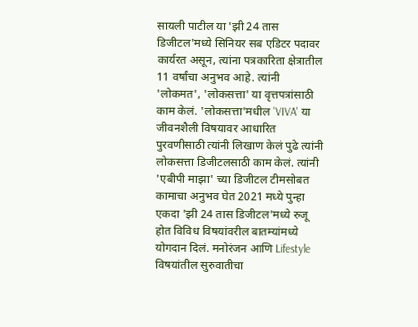सायली पाटील या 'झी 24 तास डिजीटल'मध्ये सिनियर सब एडिटर पदावर कार्यरत असून, त्यांना पत्रकारिता क्षेत्रातील 11 वर्षांचा अनुभव आहे. त्यांनी 'लोकमत', 'लोकसत्ता' या वृत्तपत्रांसाठी काम केलं. 'लोकसत्ता'मधील 'VIVA' या जीवनशैली विषयावर आधारित पुरवणीसाठी त्यांनी लिखाण केलं पुढे त्यांनी लोकसत्ता डिजीटलसाठी काम केलं. त्यांनी 'एबीपी माझा' च्या डिजीटल टीमसोबत कामाचा अनुभव घेत 2021 मध्ये पुन्हा एकदा 'झी 24 तास डिजीटल'मध्ये रुजू होत विविध विषयांवरील बातम्यांमध्ये योगदान दिलं. मनोरंजन आणि Lifestyle विषयांतील सुरुवातीचा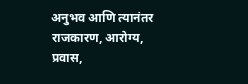अनुभव आणि त्यानंतर राजकारण, आरोग्य, प्रवास,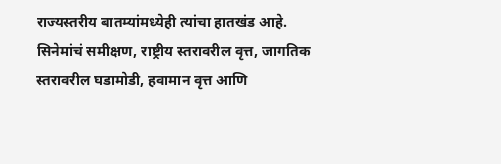राज्यस्तरीय बातम्यांमध्येही त्यांचा हातखंड आहे. सिनेमांचं समीक्षण, राष्ट्रीय स्तरावरील वृत्त, जागतिक स्तरावरील घडामोडी, हवामान वृत्त आणि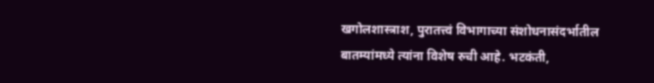खगोलशास्त्राश, पुरातत्त्वं विभागाच्या संशोधनासंदर्भातील बातम्यांमध्ये त्यांना विशेष रुची आहे. भटकंती,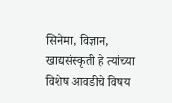सिनेमा, विज्ञान, खाद्यसंस्कृती हे त्यांच्या विशेष आवडीचे विषय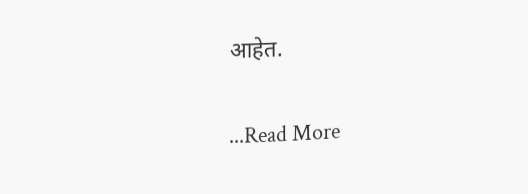आहेत.

...Read More